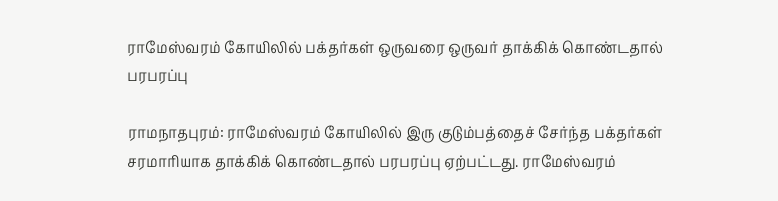ராமேஸ்வரம் கோயிலில் பக்தர்கள் ஒருவரை ஒருவர் தாக்கிக் கொண்டதால் பரபரப்பு

ராமநாதபுரம்: ராமேஸ்வரம் கோயிலில் இரு குடும்பத்தைச் சேர்ந்த பக்தர்கள் சரமாரியாக தாக்கிக் கொண்டதால் பரபரப்பு ஏற்பட்டது. ராமேஸ்வரம்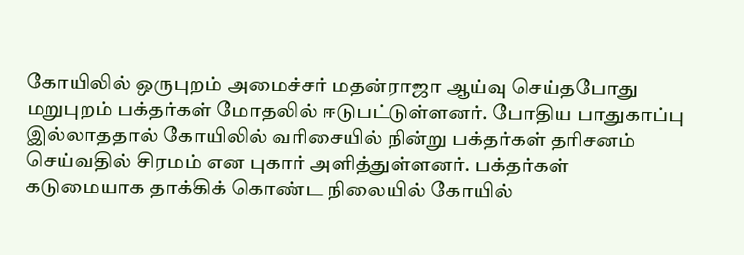கோயிலில் ஒருபுறம் அமைச்சர் மதன்ராஜா ஆய்வு செய்தபோது மறுபுறம் பக்தர்கள் மோதலில் ஈடுபட்டுள்ளனர். போதிய பாதுகாப்பு இல்லாததால் கோயிலில் வரிசையில் நின்று பக்தர்கள் தரிசனம் செய்வதில் சிரமம் என புகார் அளித்துள்ளனர். பக்தர்கள் கடுமையாக தாக்கிக் கொண்ட நிலையில் கோயில்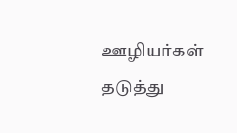ஊழியர்கள் தடுத்து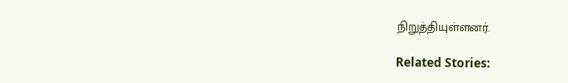நிறுத்தியுள்ளனர்.

Related Stories: